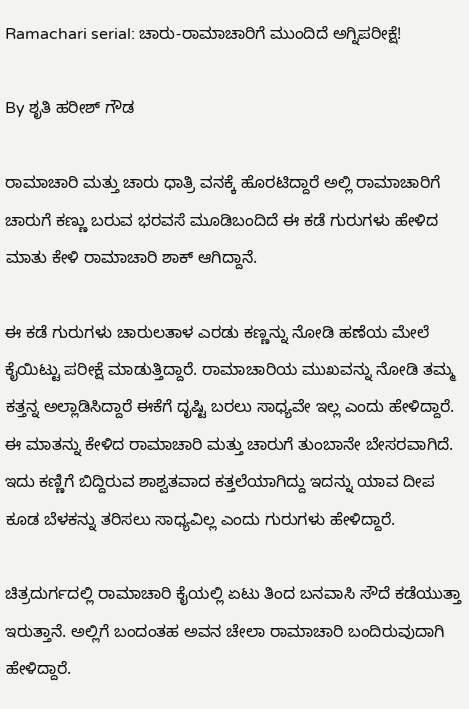Ramachari serial: ಚಾರು-ರಾಮಾಚಾರಿಗೆ ಮುಂದಿದೆ ಅಗ್ನಿಪರೀಕ್ಷೆ!

By ಶೃತಿ ಹರೀಶ್ ಗೌಡ

ರಾಮಾಚಾರಿ ಮತ್ತು ಚಾರು ಧಾತ್ರಿ ವನಕ್ಕೆ ಹೊರಟಿದ್ದಾರೆ ಅಲ್ಲಿ ರಾಮಾಚಾರಿಗೆ ಚಾರುಗೆ ಕಣ್ಣು ಬರುವ ಭರವಸೆ ಮೂಡಿಬಂದಿದೆ ಈ ಕಡೆ ಗುರುಗಳು ಹೇಳಿದ ಮಾತು ಕೇಳಿ ರಾಮಾಚಾರಿ ಶಾಕ್ ಆಗಿದ್ದಾನೆ.

ಈ ಕಡೆ ಗುರುಗಳು ಚಾರುಲತಾಳ ಎರಡು ಕಣ್ಣನ್ನು ನೋಡಿ ಹಣೆಯ ಮೇಲೆ ಕೈಯಿಟ್ಟು ಪರೀಕ್ಷೆ ಮಾಡುತ್ತಿದ್ದಾರೆ. ರಾಮಾಚಾರಿಯ ಮುಖವನ್ನು ನೋಡಿ ತಮ್ಮ ಕತ್ತನ್ನ ಅಲ್ಲಾಡಿಸಿದ್ದಾರೆ ಈಕೆಗೆ ದೃಷ್ಟಿ ಬರಲು ಸಾಧ್ಯವೇ ಇಲ್ಲ ಎಂದು ಹೇಳಿದ್ದಾರೆ. ಈ ಮಾತನ್ನು ಕೇಳಿದ ರಾಮಾಚಾರಿ ಮತ್ತು ಚಾರುಗೆ ತುಂಬಾನೇ ಬೇಸರವಾಗಿದೆ. ಇದು ಕಣ್ಣಿಗೆ ಬಿದ್ದಿರುವ ಶಾಶ್ವತವಾದ ಕತ್ತಲೆಯಾಗಿದ್ದು ಇದನ್ನು ಯಾವ ದೀಪ ಕೂಡ ಬೆಳಕನ್ನು ತರಿಸಲು ಸಾಧ್ಯವಿಲ್ಲ ಎಂದು ಗುರುಗಳು ಹೇಳಿದ್ದಾರೆ.

ಚಿತ್ರದುರ್ಗದಲ್ಲಿ ರಾಮಾಚಾರಿ ಕೈಯಲ್ಲಿ ಏಟು ತಿಂದ ಬನವಾಸಿ ಸೌದೆ ಕಡೆಯುತ್ತಾ ಇರುತ್ತಾನೆ. ಅಲ್ಲಿಗೆ ಬಂದಂತಹ ಅವನ ಚೇಲಾ ರಾಮಾಚಾರಿ ಬಂದಿರುವುದಾಗಿ ಹೇಳಿದ್ದಾರೆ.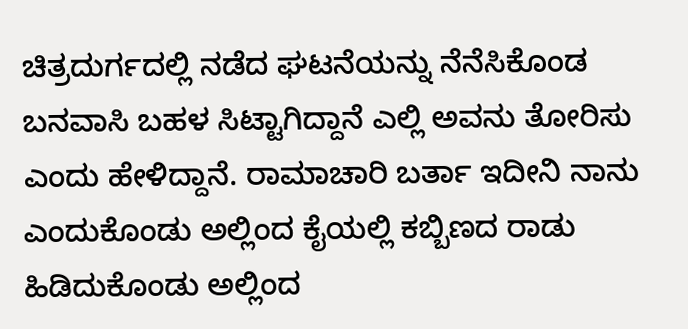ಚಿತ್ರದುರ್ಗದಲ್ಲಿ ನಡೆದ ಘಟನೆಯನ್ನು ನೆನೆಸಿಕೊಂಡ ಬನವಾಸಿ ಬಹಳ ಸಿಟ್ಟಾಗಿದ್ದಾನೆ ಎಲ್ಲಿ ಅವನು ತೋರಿಸು ಎಂದು ಹೇಳಿದ್ದಾನೆ. ರಾಮಾಚಾರಿ ಬರ್ತಾ ಇದೀನಿ ನಾನು ಎಂದುಕೊಂಡು ಅಲ್ಲಿಂದ ಕೈಯಲ್ಲಿ ಕಬ್ಬಿಣದ ರಾಡು ಹಿಡಿದುಕೊಂಡು ಅಲ್ಲಿಂದ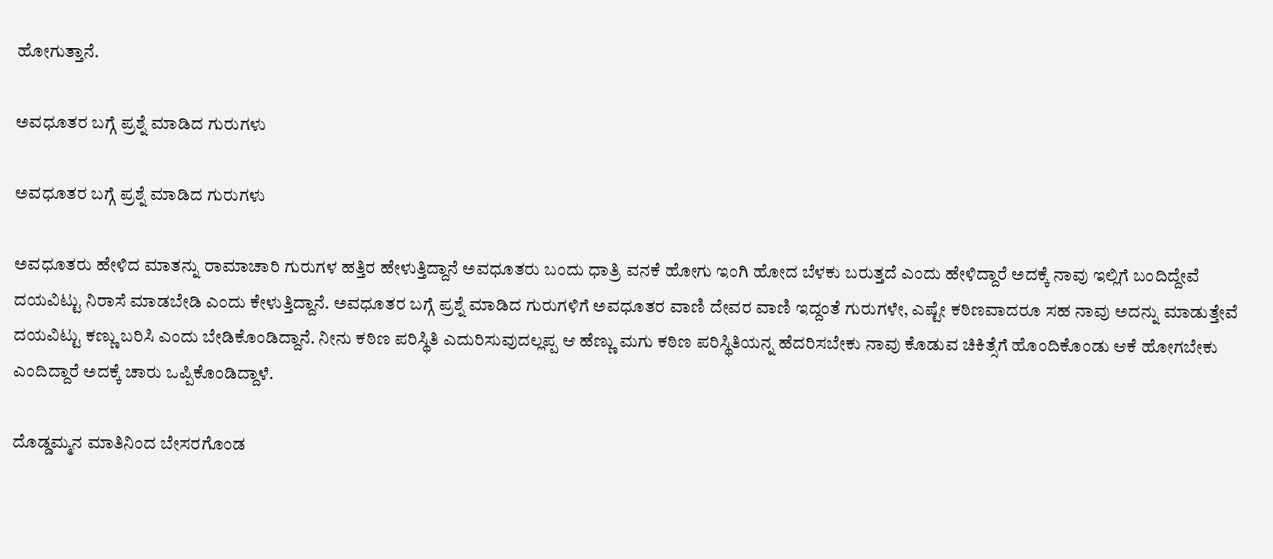ಹೋಗುತ್ತಾನೆ.

ಅವಧೂತರ ಬಗ್ಗೆ ಪ್ರಶ್ನೆ ಮಾಡಿದ ಗುರುಗಳು

ಅವಧೂತರ ಬಗ್ಗೆ ಪ್ರಶ್ನೆ ಮಾಡಿದ ಗುರುಗಳು

ಅವಧೂತರು ಹೇಳಿದ ಮಾತನ್ನು ರಾಮಾಚಾರಿ ಗುರುಗಳ ಹತ್ತಿರ ಹೇಳುತ್ತಿದ್ದಾನೆ ಅವಧೂತರು ಬಂದು ಧಾತ್ರಿ ವನಕೆ ಹೋಗು ಇಂಗಿ ಹೋದ ಬೆಳಕು ಬರುತ್ತದೆ ಎಂದು ಹೇಳಿದ್ದಾರೆ ಅದಕ್ಕೆ ನಾವು ಇಲ್ಲಿಗೆ ಬಂದಿದ್ದೇವೆ ದಯವಿಟ್ಟು ನಿರಾಸೆ ಮಾಡಬೇಡಿ ಎಂದು ಕೇಳುತ್ತಿದ್ದಾನೆ. ಅವಧೂತರ ಬಗ್ಗೆ ಪ್ರಶ್ನೆ ಮಾಡಿದ ಗುರುಗಳಿಗೆ ಅವಧೂತರ ವಾಣಿ ದೇವರ ವಾಣಿ ಇದ್ದಂತೆ ಗುರುಗಳೇ, ಎಷ್ಟೇ ಕಠಿಣವಾದರೂ ಸಹ ನಾವು ಅದನ್ನು ಮಾಡುತ್ತೇವೆ ದಯವಿಟ್ಟು ಕಣ್ಣು ಬರಿಸಿ ಎಂದು ಬೇಡಿಕೊಂಡಿದ್ದಾನೆ. ನೀನು ಕಠಿಣ ಪರಿಸ್ಥಿತಿ ಎದುರಿಸುವುದಲ್ಲಪ್ಪ ಆ ಹೆಣ್ಣು ಮಗು ಕಠಿಣ ಪರಿಸ್ಥಿತಿಯನ್ನ ಹೆದರಿಸಬೇಕು ನಾವು ಕೊಡುವ ಚಿಕಿತ್ಸೆಗೆ ಹೊಂದಿಕೊಂಡು ಆಕೆ ಹೋಗಬೇಕು ಎಂದಿದ್ದಾರೆ ಅದಕ್ಕೆ ಚಾರು ಒಪ್ಪಿಕೊಂಡಿದ್ದಾಳೆ.

ದೊಡ್ಡಮ್ಮನ ಮಾತಿನಿಂದ ಬೇಸರಗೊಂಡ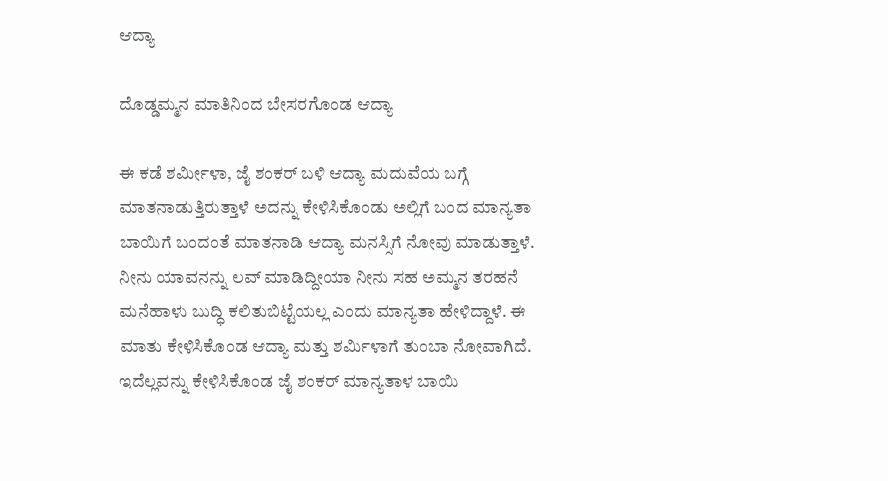ಆದ್ಯಾ

ದೊಡ್ಡಮ್ಮನ ಮಾತಿನಿಂದ ಬೇಸರಗೊಂಡ ಆದ್ಯಾ

ಈ ಕಡೆ ಶರ್ಮೀಳಾ, ಜೈ ಶಂಕರ್ ಬಳಿ ಆದ್ಯಾ ಮದುವೆಯ ಬಗ್ಗೆ ಮಾತನಾಡುತ್ತಿರುತ್ತಾಳೆ ಅದನ್ನು ಕೇಳಿಸಿಕೊಂಡು ಅಲ್ಲಿಗೆ ಬಂದ ಮಾನ್ಯತಾ ಬಾಯಿಗೆ ಬಂದಂತೆ ಮಾತನಾಡಿ ಆದ್ಯಾ ಮನಸ್ಸಿಗೆ ನೋವು ಮಾಡುತ್ತಾಳೆ. ನೀನು ಯಾವನನ್ನು ಲವ್ ಮಾಡಿದ್ದೀಯಾ ನೀನು ಸಹ ಅಮ್ಮನ ತರಹನೆ ಮನೆಹಾಳು ಬುದ್ಧಿ ಕಲಿತುಬಿಟ್ಟೆಯಲ್ಲ ಎಂದು ಮಾನ್ಯತಾ ಹೇಳಿದ್ದಾಳೆ. ಈ ಮಾತು ಕೇಳಿಸಿಕೊಂಡ ಆದ್ಯಾ ಮತ್ತು ಶರ್ಮಿಳಾಗೆ ತುಂಬಾ ನೋವಾಗಿದೆ. ಇದೆಲ್ಲವನ್ನು ಕೇಳಿಸಿಕೊಂಡ ಜೈ ಶಂಕರ್ ಮಾನ್ಯತಾಳ ಬಾಯಿ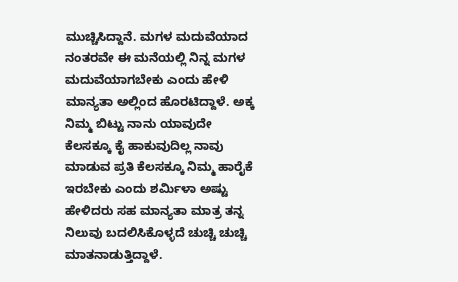ಮುಚ್ಚಿಸಿದ್ದಾನೆ. ಮಗಳ ಮದುವೆಯಾದ ನಂತರವೇ ಈ ಮನೆಯಲ್ಲಿ ನಿನ್ನ ಮಗಳ ಮದುವೆಯಾಗಬೇಕು ಎಂದು ಹೇಳಿ ಮಾನ್ಯತಾ ಅಲ್ಲಿಂದ ಹೊರಟಿದ್ದಾಳೆ. ಅಕ್ಕ ನಿಮ್ಮ ಬಿಟ್ಟು ನಾನು ಯಾವುದೇ ಕೆಲಸಕ್ಕೂ ಕೈ ಹಾಕುವುದಿಲ್ಲ ನಾವು ಮಾಡುವ ಪ್ರತಿ ಕೆಲಸಕ್ಕೂ ನಿಮ್ಮ ಹಾರೈಕೆ ಇರಬೇಕು ಎಂದು ಶರ್ಮಿಳಾ ಅಷ್ಟು ಹೇಳಿದರು ಸಹ ಮಾನ್ಯತಾ ಮಾತ್ರ ತನ್ನ ನಿಲುವು ಬದಲಿಸಿಕೊಳ್ಳದೆ ಚುಚ್ಚಿ ಚುಚ್ಚಿ ಮಾತನಾಡುತ್ತಿದ್ದಾಳೆ.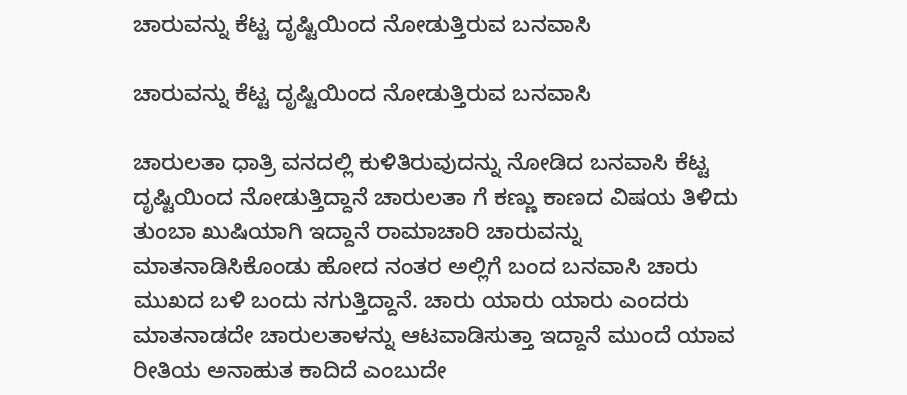ಚಾರುವನ್ನು ಕೆಟ್ಟ ದೃಷ್ಟಿಯಿಂದ ನೋಡುತ್ತಿರುವ ಬನವಾಸಿ

ಚಾರುವನ್ನು ಕೆಟ್ಟ ದೃಷ್ಟಿಯಿಂದ ನೋಡುತ್ತಿರುವ ಬನವಾಸಿ

ಚಾರುಲತಾ ಧಾತ್ರಿ ವನದಲ್ಲಿ ಕುಳಿತಿರುವುದನ್ನು ನೋಡಿದ ಬನವಾಸಿ ಕೆಟ್ಟ ದೃಷ್ಟಿಯಿಂದ ನೋಡುತ್ತಿದ್ದಾನೆ ಚಾರುಲತಾ ಗೆ ಕಣ್ಣು ಕಾಣದ ವಿಷಯ ತಿಳಿದು ತುಂಬಾ ಖುಷಿಯಾಗಿ ಇದ್ದಾನೆ ರಾಮಾಚಾರಿ ಚಾರುವನ್ನು ಮಾತನಾಡಿಸಿಕೊಂಡು ಹೋದ ನಂತರ ಅಲ್ಲಿಗೆ ಬಂದ ಬನವಾಸಿ ಚಾರು ಮುಖದ ಬಳಿ ಬಂದು ನಗುತ್ತಿದ್ದಾನೆ. ಚಾರು ಯಾರು ಯಾರು ಎಂದರು ಮಾತನಾಡದೇ ಚಾರುಲತಾಳನ್ನು ಆಟವಾಡಿಸುತ್ತಾ ಇದ್ದಾನೆ ಮುಂದೆ ಯಾವ ರೀತಿಯ ಅನಾಹುತ ಕಾದಿದೆ ಎಂಬುದೇ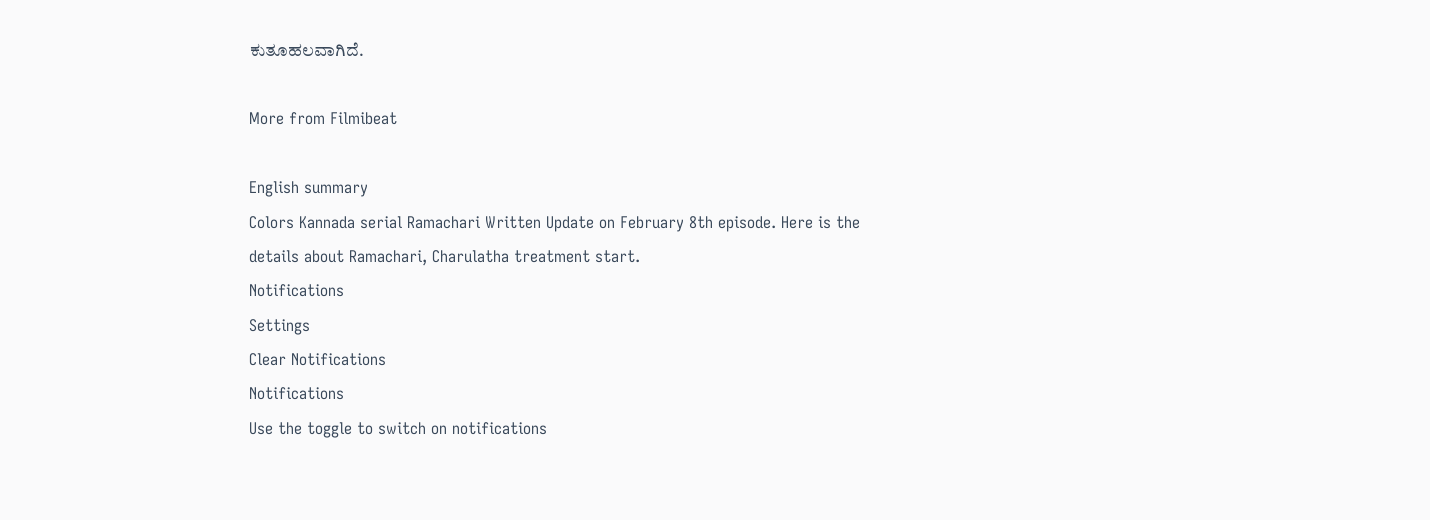ಕುತೂಹಲವಾಗಿದೆ.

More from Filmibeat

English summary
Colors Kannada serial Ramachari Written Update on February 8th episode. Here is the details about Ramachari, Charulatha treatment start.
Notifications
Settings
Clear Notifications
Notifications
Use the toggle to switch on notifications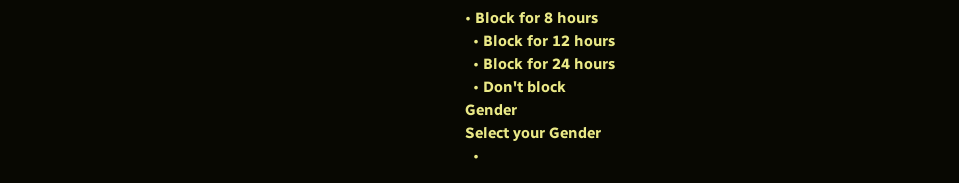• Block for 8 hours
  • Block for 12 hours
  • Block for 24 hours
  • Don't block
Gender
Select your Gender
  •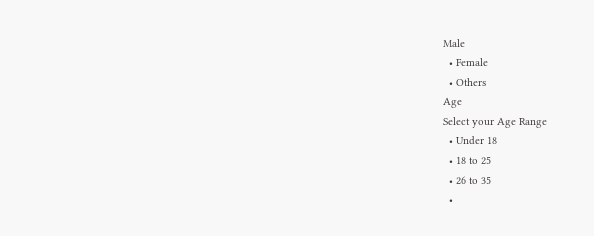Male
  • Female
  • Others
Age
Select your Age Range
  • Under 18
  • 18 to 25
  • 26 to 35
  •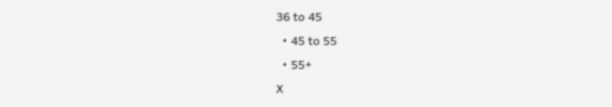36 to 45
  • 45 to 55
  • 55+
X